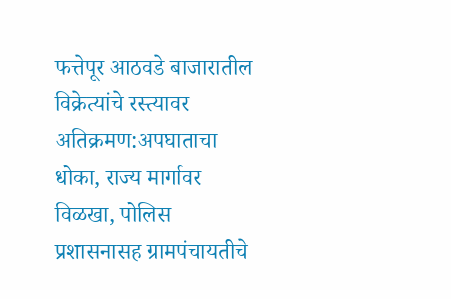फत्तेपूर आठवडे बाजारातील विक्रेत्यांचे रस्त्यावर अतिक्रमण:अपघाताचा धोका, राज्य मार्गावर विळखा, पोलिस प्रशासनासह ग्रामपंचायतीचे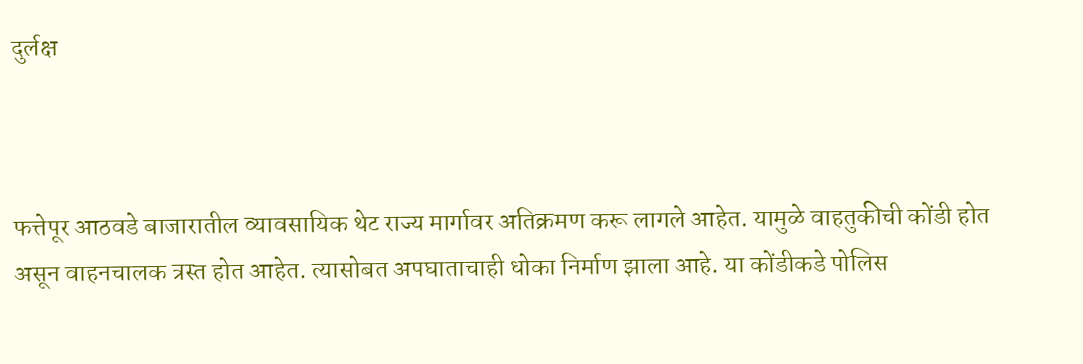दुर्लक्ष



फत्तेपूर आठवडे बाजारातील व्यावसायिक थेट राज्य मार्गावर अतिक्रमण करू लागले आहेत. यामुळे वाहतुकीची कोंडी होत असून वाहनचालक त्रस्त होत आहेत. त्यासोबत अपघाताचाही धोका निर्माण झाला आहे. या कोंडीकडे पोलिस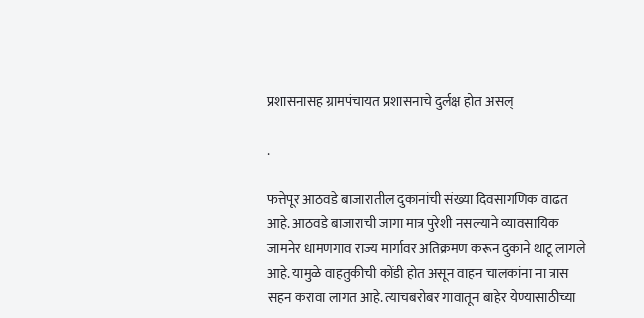प्रशासनासह ग्रामपंचायत प्रशासनाचे दुर्लक्ष होत असल्

.

फत्तेपूर आठवडे बाजारातील दुकानांची संख्या दिवसागणिक वाढत आहे. आठवडे बाजाराची जागा मात्र पुरेशी नसल्याने व्यावसायिक जामनेर धामणगाव राज्य मार्गावर अतिक्रमण करून दुकाने थाटू लागले आहे. यामुळे वाहतुकीची कोंडी होत असून वाहन चालकांना ना त्रास सहन करावा लागत आहे. त्याचबरोबर गावातून बाहेर येण्यासाठीच्या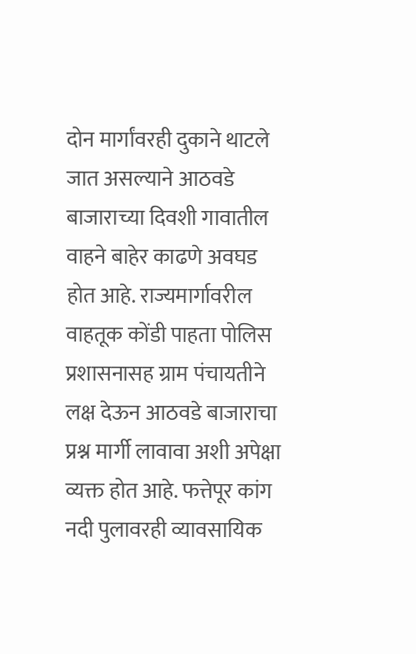दोन मार्गांवरही दुकाने थाटले जात असल्याने आठवडे बाजाराच्या दिवशी गावातील वाहने बाहेर काढणे अवघड होत आहे. राज्यमार्गावरील वाहतूक कोंडी पाहता पोलिस प्रशासनासह ग्राम पंचायतीने लक्ष देऊन आठवडे बाजाराचा प्रश्न मार्गी लावावा अशी अपेक्षा व्यक्त होत आहे. फत्तेपूर कांग नदी पुलावरही व्यावसायिक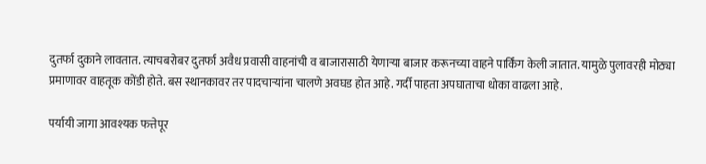दुतर्फा दुकाने लावतात. त्याचबरोबर दुतर्फा अवैध प्रवासी वाहनांची व बाजारासाठी येणाऱ्या बाजार करूनच्या वाहने पार्किंग केली जातात. यामुळे पुलावरही मोठ्या प्रमाणावर वाहतूक कोंडी होते. बस स्थानकावर तर पादचाऱ्यांना चालणे अवघड होत आहे. गर्दी पाहता अपघाताचा धोका वाढला आहे.

पर्यायी जागा आवश्यक फत्तेपूर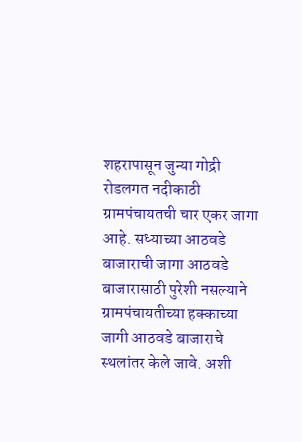शहरापासून जुन्या गोद्री रोडलगत नदीकाठी ग्रामपंचायतची चार एकर जागा आहे. सध्याच्या आठवडे बाजाराची जागा आठवडे बाजारासाठी पुरेशी नसल्याने ग्रामपंचायतीच्या हक्काच्या जागी आठवडे बाजाराचे स्थलांतर केले जावे. अशी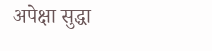अपेक्षा सुद्धा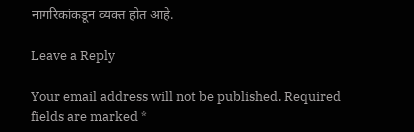नागरिकांकडून व्यक्त होत आहे.

Leave a Reply

Your email address will not be published. Required fields are marked *